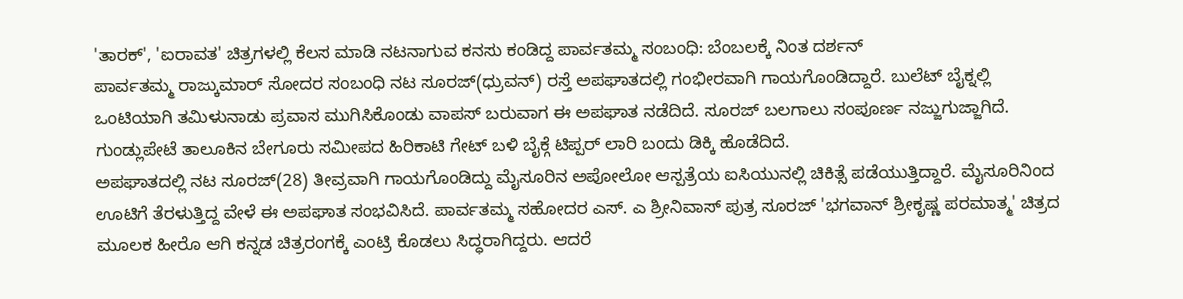'ತಾರಕ್', 'ಐರಾವತ' ಚಿತ್ರಗಳಲ್ಲಿ ಕೆಲಸ ಮಾಡಿ ನಟನಾಗುವ ಕನಸು ಕಂಡಿದ್ದ ಪಾರ್ವತಮ್ಮ ಸಂಬಂಧಿ: ಬೆಂಬಲಕ್ಕೆ ನಿಂತ ದರ್ಶನ್
ಪಾರ್ವತಮ್ಮ ರಾಜ್ಕುಮಾರ್ ಸೋದರ ಸಂಬಂಧಿ ನಟ ಸೂರಜ್(ಧ್ರುವನ್) ರಸ್ತೆ ಅಪಘಾತದಲ್ಲಿ ಗಂಭೀರವಾಗಿ ಗಾಯಗೊಂಡಿದ್ದಾರೆ. ಬುಲೆಟ್ ಬೈಕ್ನಲ್ಲಿ ಒಂಟಿಯಾಗಿ ತಮಿಳುನಾಡು ಪ್ರವಾಸ ಮುಗಿಸಿಕೊಂಡು ವಾಪಸ್ ಬರುವಾಗ ಈ ಅಪಘಾತ ನಡೆದಿದೆ. ಸೂರಜ್ ಬಲಗಾಲು ಸಂಪೂರ್ಣ ನಜ್ಜುಗುಜ್ಜಾಗಿದೆ. ಗುಂಡ್ಲುಪೇಟೆ ತಾಲೂಕಿನ ಬೇಗೂರು ಸಮೀಪದ ಹಿರಿಕಾಟಿ ಗೇಟ್ ಬಳಿ ಬೈಕ್ಗೆ ಟಿಪ್ಪರ್ ಲಾರಿ ಬಂದು ಡಿಕ್ಕಿ ಹೊಡೆದಿದೆ.
ಅಪಘಾತದಲ್ಲಿ ನಟ ಸೂರಜ್(28) ತೀವ್ರವಾಗಿ ಗಾಯಗೊಂಡಿದ್ದು ಮೈಸೂರಿನ ಅಪೋಲೋ ಆಸ್ಪತ್ರೆಯ ಐಸಿಯುನಲ್ಲಿ ಚಿಕಿತ್ಸೆ ಪಡೆಯುತ್ತಿದ್ದಾರೆ. ಮೈಸೂರಿನಿಂದ ಊಟಿಗೆ ತೆರಳುತ್ತಿದ್ದ ವೇಳೆ ಈ ಅಪಘಾತ ಸಂಭವಿಸಿದೆ. ಪಾರ್ವತಮ್ಮ ಸಹೋದರ ಎಸ್. ಎ ಶ್ರೀನಿವಾಸ್ ಪುತ್ರ ಸೂರಜ್ 'ಭಗವಾನ್ ಶ್ರೀಕೃಷ್ಣ ಪರಮಾತ್ಮ' ಚಿತ್ರದ ಮೂಲಕ ಹೀರೊ ಆಗಿ ಕನ್ನಡ ಚಿತ್ರರಂಗಕ್ಕೆ ಎಂಟ್ರಿ ಕೊಡಲು ಸಿದ್ಧರಾಗಿದ್ದರು. ಆದರೆ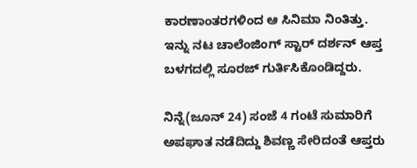ಕಾರಣಾಂತರಗಳಿಂದ ಆ ಸಿನಿಮಾ ನಿಂತಿತ್ತು. ಇನ್ನು ನಟ ಚಾಲೆಂಜಿಂಗ್ ಸ್ಟಾರ್ ದರ್ಶನ್ ಆಪ್ತ ಬಳಗದಲ್ಲಿ ಸೂರಜ್ ಗುರ್ತಿಸಿಕೊಂಡಿದ್ದರು.

ನಿನ್ನೆ(ಜೂನ್ 24) ಸಂಜೆ 4 ಗಂಟೆ ಸುಮಾರಿಗೆ ಅಪಘಾತ ನಡೆದಿದ್ದು ಶಿವಣ್ಣ ಸೇರಿದಂತೆ ಆಪ್ತರು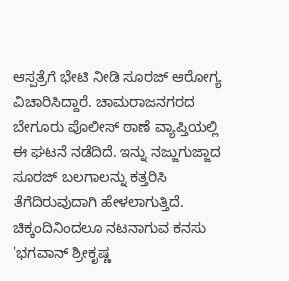ಆಸ್ಪತ್ರೆಗೆ ಭೇಟಿ ನೀಡಿ ಸೂರಜ್ ಆರೋಗ್ಯ ವಿಚಾರಿಸಿದ್ದಾರೆ. ಚಾಮರಾಜನಗರದ ಬೇಗೂರು ಪೊಲೀಸ್ ಠಾಣೆ ವ್ಯಾಪ್ತಿಯಲ್ಲಿ ಈ ಘಟನೆ ನಡೆದಿದೆ. ಇನ್ನು ನಜ್ಜುಗುಜ್ಜಾದ ಸೂರಜ್ ಬಲಗಾಲನ್ನು ಕತ್ತರಿಸಿ ತೆಗೆದಿರುವುದಾಗಿ ಹೇಳಲಾಗುತ್ತಿದೆ.
ಚಿಕ್ಕಂದಿನಿಂದಲೂ ನಟನಾಗುವ ಕನಸು
'ಭಗವಾನ್ ಶ್ರೀಕೃಷ್ಣ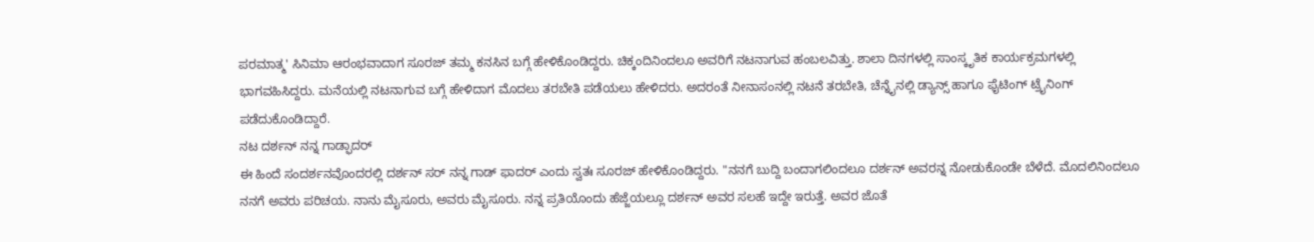ಪರಮಾತ್ಮ' ಸಿನಿಮಾ ಆರಂಭವಾದಾಗ ಸೂರಜ್ ತಮ್ಮ ಕನಸಿನ ಬಗ್ಗೆ ಹೇಳಿಕೊಂಡಿದ್ದರು. ಚಿಕ್ಕಂದಿನಿಂದಲೂ ಅವರಿಗೆ ನಟನಾಗುವ ಹಂಬಲವಿತ್ತು. ಶಾಲಾ ದಿನಗಳಲ್ಲಿ ಸಾಂಸ್ಕೃತಿಕ ಕಾರ್ಯಕ್ರಮಗಳಲ್ಲಿ ಭಾಗವಹಿಸಿದ್ದರು. ಮನೆಯಲ್ಲಿ ನಟನಾಗುವ ಬಗ್ಗೆ ಹೇಳಿದಾಗ ಮೊದಲು ತರಬೇತಿ ಪಡೆಯಲು ಹೇಳಿದರು. ಅದರಂತೆ ನೀನಾಸಂನಲ್ಲಿ ನಟನೆ ತರಬೇತಿ, ಚೆನ್ನೈನಲ್ಲಿ ಡ್ಯಾನ್ಸ್ ಹಾಗೂ ಫೈಟಿಂಗ್ ಟ್ರೈನಿಂಗ್ ಪಡೆದುಕೊಂಡಿದ್ದಾರೆ.
ನಟ ದರ್ಶನ್ ನನ್ನ ಗಾಡ್ಫಾದರ್
ಈ ಹಿಂದೆ ಸಂದರ್ಶನವೊಂದರಲ್ಲಿ ದರ್ಶನ್ ಸರ್ ನನ್ನ ಗಾಡ್ ಫಾದರ್ ಎಂದು ಸ್ವತಃ ಸೂರಜ್ ಹೇಳಿಕೊಂಡಿದ್ದರು. "ನನಗೆ ಬುದ್ದಿ ಬಂದಾಗಲಿಂದಲೂ ದರ್ಶನ್ ಅವರನ್ನ ನೋಡುಕೊಂಡೇ ಬೆಳೆದೆ. ಮೊದಲಿನಿಂದಲೂ ನನಗೆ ಅವರು ಪರಿಚಯ. ನಾನು ಮೈಸೂರು, ಅವರು ಮೈಸೂರು. ನನ್ನ ಪ್ರತಿಯೊಂದು ಹೆಜ್ಜೆಯಲ್ಲೂ ದರ್ಶನ್ ಅವರ ಸಲಹೆ ಇದ್ದೇ ಇರುತ್ತೆ. ಅವರ ಜೊತೆ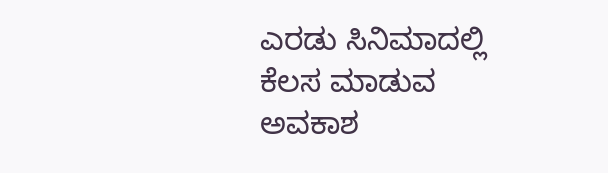ಎರಡು ಸಿನಿಮಾದಲ್ಲಿ ಕೆಲಸ ಮಾಡುವ ಅವಕಾಶ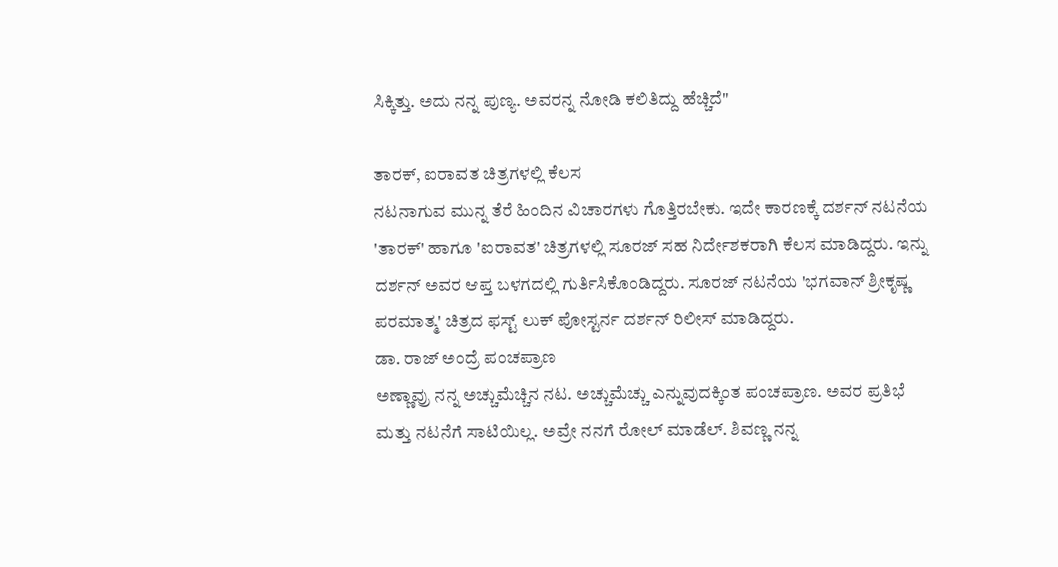ಸಿಕ್ಕಿತ್ತು. ಅದು ನನ್ನ ಪುಣ್ಯ. ಅವರನ್ನ ನೋಡಿ ಕಲಿತಿದ್ದು ಹೆಚ್ಚಿದೆ"

ತಾರಕ್, ಐರಾವತ ಚಿತ್ರಗಳಲ್ಲಿ ಕೆಲಸ
ನಟನಾಗುವ ಮುನ್ನ ತೆರೆ ಹಿಂದಿನ ವಿಚಾರಗಳು ಗೊತ್ತಿರಬೇಕು. ಇದೇ ಕಾರಣಕ್ಕೆ ದರ್ಶನ್ ನಟನೆಯ 'ತಾರಕ್' ಹಾಗೂ 'ಐರಾವತ' ಚಿತ್ರಗಳಲ್ಲಿ ಸೂರಜ್ ಸಹ ನಿರ್ದೇಶಕರಾಗಿ ಕೆಲಸ ಮಾಡಿದ್ದರು. ಇನ್ನು ದರ್ಶನ್ ಅವರ ಆಪ್ತ ಬಳಗದಲ್ಲಿ ಗುರ್ತಿಸಿಕೊಂಡಿದ್ದರು. ಸೂರಜ್ ನಟನೆಯ 'ಭಗವಾನ್ ಶ್ರೀಕೃಷ್ಣ ಪರಮಾತ್ಮ' ಚಿತ್ರದ ಫಸ್ಟ್ ಲುಕ್ ಪೋಸ್ಟರ್ನ ದರ್ಶನ್ ರಿಲೀಸ್ ಮಾಡಿದ್ದರು.
ಡಾ. ರಾಜ್ ಅಂದ್ರೆ ಪಂಚಪ್ರಾಣ
ಅಣ್ಣಾವ್ರು ನನ್ನ ಅಚ್ಚುಮೆಚ್ಚಿನ ನಟ. ಅಚ್ಚುಮೆಚ್ಚು ಎನ್ನುವುದಕ್ಕಿಂತ ಪಂಚಪ್ರಾಣ. ಅವರ ಪ್ರತಿಭೆ ಮತ್ತು ನಟನೆಗೆ ಸಾಟಿಯಿಲ್ಲ. ಅವ್ರೇ ನನಗೆ ರೋಲ್ ಮಾಡೆಲ್. ಶಿವಣ್ಣ ನನ್ನ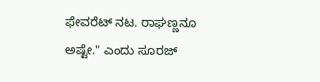ಫೇವರೆಟ್ ನಟ. ರಾಘಣ್ಣನೂ ಅಷ್ಟೇ." ಎಂದು ಸೂರಜ್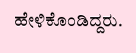ಹೇಳಿಕೊಂಡಿದ್ದರು.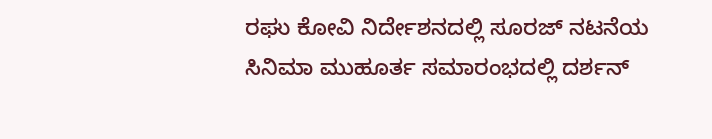ರಘು ಕೋವಿ ನಿರ್ದೇಶನದಲ್ಲಿ ಸೂರಜ್ ನಟನೆಯ ಸಿನಿಮಾ ಮುಹೂರ್ತ ಸಮಾರಂಭದಲ್ಲಿ ದರ್ಶನ್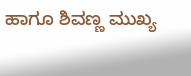ಹಾಗೂ ಶಿವಣ್ಣ ಮುಖ್ಯ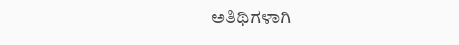ಅತಿಥಿಗಳಾಗಿ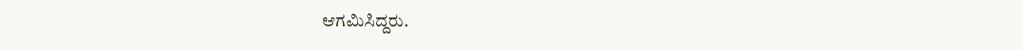ಆಗಮಿಸಿದ್ದರು.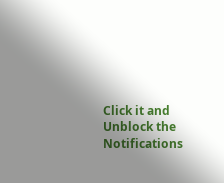Click it and Unblock the Notifications